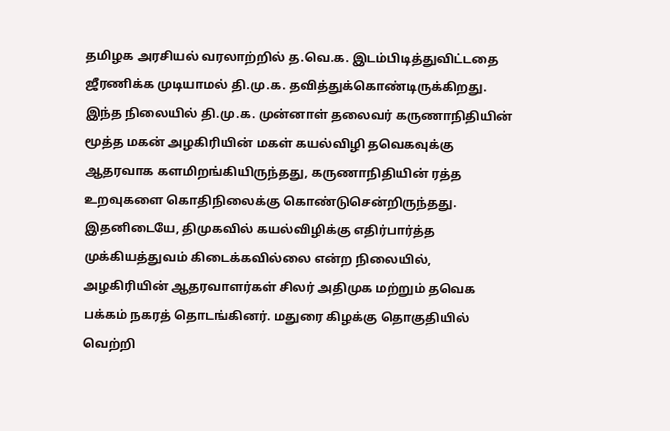தமிழக அரசியல் வரலாற்றில் த.வெ.க. இடம்பிடித்துவிட்டதை ஜீரணிக்க முடியாமல் தி.மு.க. தவித்துக்கொண்டிருக்கிறது. இந்த நிலையில் தி.மு.க. முன்னாள் தலைவர் கருணாநிதியின் மூத்த மகன் அழகிரியின் மகள் கயல்விழி தவெகவுக்கு ஆதரவாக களமிறங்கியிருந்தது, கருணாநிதியின் ரத்த உறவுகளை கொதிநிலைக்கு கொண்டுசென்றிருந்தது.
இதனிடையே, திமுகவில் கயல்விழிக்கு எதிர்பார்த்த முக்கியத்துவம் கிடைக்கவில்லை என்ற நிலையில், அழகிரியின் ஆதரவாளர்கள் சிலர் அதிமுக மற்றும் தவெக பக்கம் நகரத் தொடங்கினர். மதுரை கிழக்கு தொகுதியில் வெற்றி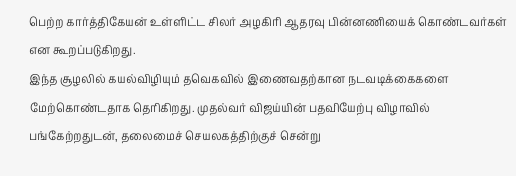பெற்ற கார்த்திகேயன் உள்ளிட்ட சிலர் அழகிரி ஆதரவு பின்னணியைக் கொண்டவர்கள் என கூறப்படுகிறது.
இந்த சூழலில் கயல்விழியும் தவெகவில் இணைவதற்கான நடவடிக்கைகளை மேற்கொண்டதாக தெரிகிறது. முதல்வர் விஜய்யின் பதவியேற்பு விழாவில் பங்கேற்றதுடன், தலைமைச் செயலகத்திற்குச் சென்று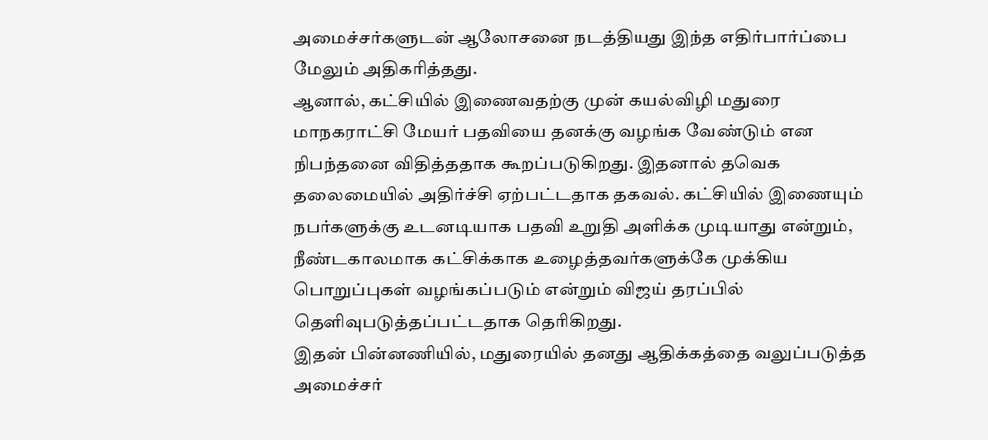அமைச்சர்களுடன் ஆலோசனை நடத்தியது இந்த எதிர்பார்ப்பை மேலும் அதிகரித்தது.
ஆனால், கட்சியில் இணைவதற்கு முன் கயல்விழி மதுரை மாநகராட்சி மேயர் பதவியை தனக்கு வழங்க வேண்டும் என நிபந்தனை விதித்ததாக கூறப்படுகிறது. இதனால் தவெக தலைமையில் அதிர்ச்சி ஏற்பட்டதாக தகவல். கட்சியில் இணையும் நபர்களுக்கு உடனடியாக பதவி உறுதி அளிக்க முடியாது என்றும், நீண்டகாலமாக கட்சிக்காக உழைத்தவர்களுக்கே முக்கிய பொறுப்புகள் வழங்கப்படும் என்றும் விஜய் தரப்பில் தெளிவுபடுத்தப்பட்டதாக தெரிகிறது.
இதன் பின்னணியில், மதுரையில் தனது ஆதிக்கத்தை வலுப்படுத்த அமைச்சர்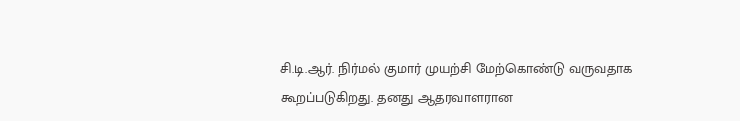சி.டி.ஆர். நிர்மல் குமார் முயற்சி மேற்கொண்டு வருவதாக கூறப்படுகிறது. தனது ஆதரவாளரான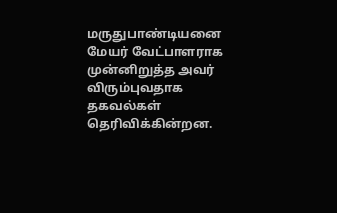மருதுபாண்டியனை மேயர் வேட்பாளராக முன்னிறுத்த அவர் விரும்புவதாக தகவல்கள் தெரிவிக்கின்றன.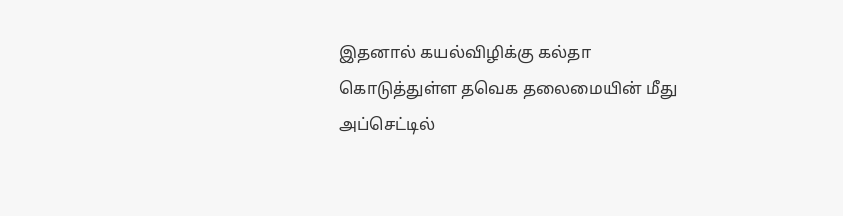இதனால் கயல்விழிக்கு கல்தா கொடுத்துள்ள தவெக தலைமையின் மீது அப்செட்டில்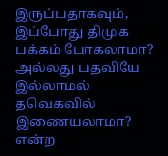இருப்பதாகவும், இப்போது திமுக பக்கம் போகலாமா? அல்லது பதவியே இல்லாமல் தவெகவில் இணையலாமா? என்ற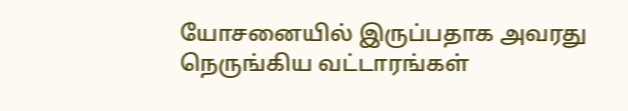யோசனையில் இருப்பதாக அவரது நெருங்கிய வட்டாரங்கள்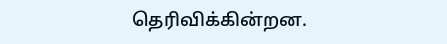தெரிவிக்கின்றன.